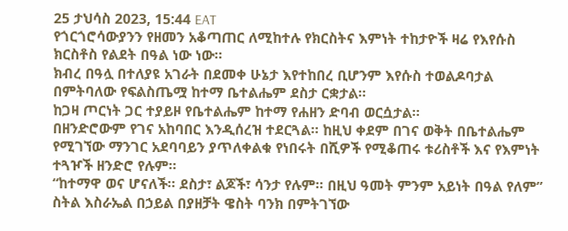25 ታህሳስ 2023, 15:44 EAT
የጎርጎሮሳውያንን የዘመን አቆጣጠር ለሚከተሉ የክርስትና እምነት ተከታዮች ዛሬ የእየሱስ ክርስቶስ የልደት በዓል ነው ነው።
ክብረ በዓሏ በተለያዩ አገራት በደመቀ ሁኔታ እየተከበረ ቢሆንም እየሱስ ተወልዶባታል በምትባለው የፍልስጤሟ ከተማ ቤተልሔም ደስታ ርቋታል።
ከጋዛ ጦርነት ጋር ተያይዞ የቤተልሔም ከተማ የሐዘን ድባብ ወርሷታል።
በዘንድሮውም የገና አከባበር እንዲሰረዝ ተደርጓል። ከዚህ ቀደም በገና ወቅት በቤተልሔም የሚገኘው ማንገር አደባባይን ያጥለቀልቁ የነበሩት በሺዎች የሚቆጠሩ ቱሪስቶች እና የእምነት ተጓዦች ዘንድሮ የሉም።
“ከተማዋ ወና ሆናለች። ደስታ፣ ልጆች፣ ሳንታ የሉም። በዚህ ዓመት ምንም አይነት በዓል የለም” ስትል እስራኤል በኃይል በያዘቻት ዌስት ባንክ በምትገኘው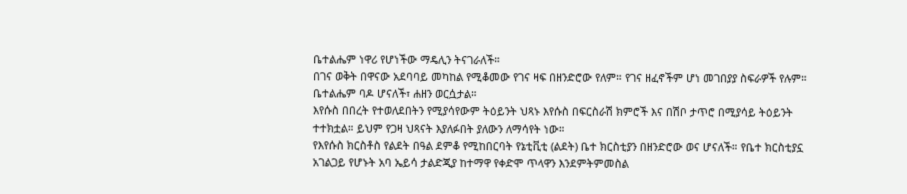ቤተልሔም ነዋሪ የሆነችው ማዴሊን ትናገራለች።
በገና ወቅት በዋናው አደባባይ መካከል የሚቆመው የገና ዛፍ በዘንድሮው የለም። የገና ዘፈኖችም ሆነ መገበያያ ስፍራዎች የሉም። ቤተልሔም ባዶ ሆናለች፣ ሐዘን ወርሷታል።
እየሱስ በበረት የተወለደበትን የሚያሳየውም ትዕይንት ህጻኑ እየሱስ በፍርስራሽ ክምሮች እና በሽቦ ታጥሮ በሚያሳይ ትዕይንት ተተክቷል። ይህም የጋዛ ህጻናት እያለፉበት ያለውን ለማሳየት ነው።
የእየሱስ ክርስቶስ የልደት በዓል ደምቆ የሚከበርባት የኔቲቪቲ (ልደት) ቤተ ክርስቲያን በዘንድሮው ወና ሆናለች። የቤተ ክርስቲያኗ አገልጋይ የሆኑት አባ ኤይሳ ታልድጂያ ከተማዋ የቀድሞ ጥላዋን እንደምትምመስል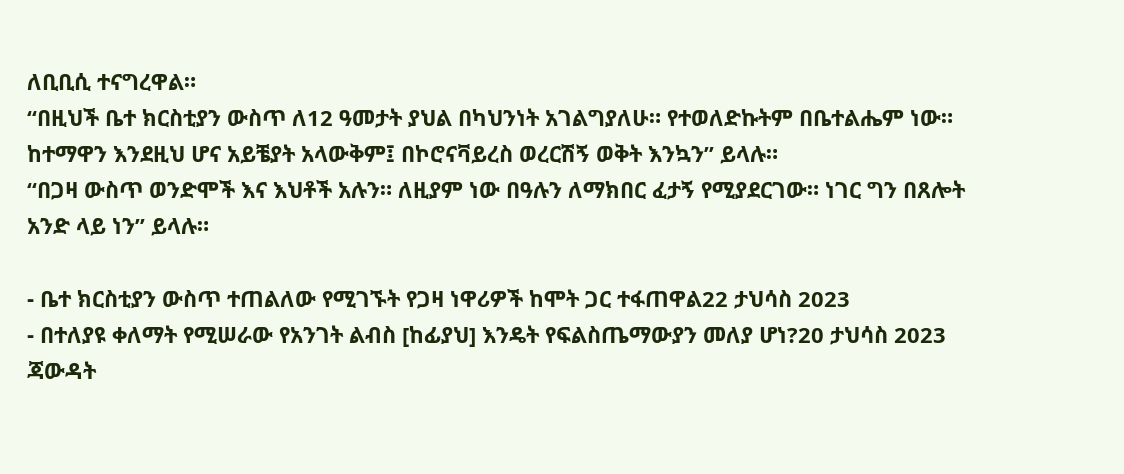ለቢቢሲ ተናግረዋል።
“በዚህች ቤተ ክርስቲያን ውስጥ ለ12 ዓመታት ያህል በካህንነት አገልግያለሁ። የተወለድኩትም በቤተልሔም ነው። ከተማዋን እንደዚህ ሆና አይቼያት አላውቅም፤ በኮሮናቫይረስ ወረርሽኝ ወቅት እንኳን” ይላሉ።
“በጋዛ ውስጥ ወንድሞች እና እህቶች አሉን። ለዚያም ነው በዓሉን ለማክበር ፈታኝ የሚያደርገው። ነገር ግን በጸሎት አንድ ላይ ነን” ይላሉ።

- ቤተ ክርስቲያን ውስጥ ተጠልለው የሚገኙት የጋዛ ነዋሪዎች ከሞት ጋር ተፋጠዋል22 ታህሳስ 2023
- በተለያዩ ቀለማት የሚሠራው የአንገት ልብስ [ከፊያህ] እንዴት የፍልስጤማውያን መለያ ሆነ?20 ታህሳስ 2023
ጃውዳት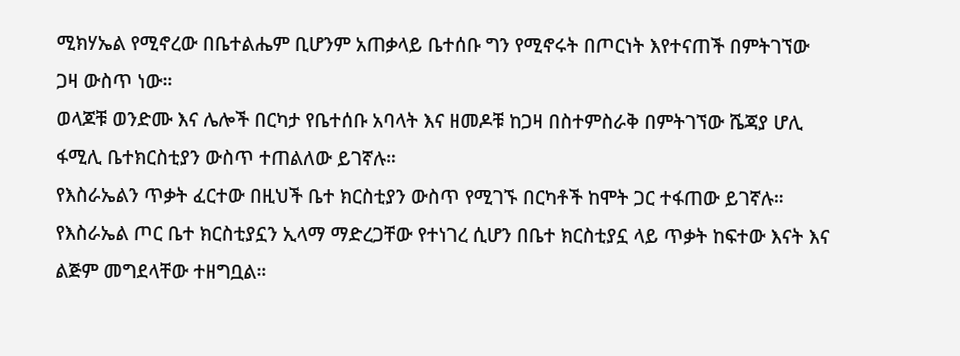ሚክሃኤል የሚኖረው በቤተልሔም ቢሆንም አጠቃላይ ቤተሰቡ ግን የሚኖሩት በጦርነት እየተናጠች በምትገኘው ጋዛ ውስጥ ነው።
ወላጆቹ ወንድሙ እና ሌሎች በርካታ የቤተሰቡ አባላት እና ዘመዶቹ ከጋዛ በስተምስራቅ በምትገኘው ሼጃያ ሆሊ ፋሚሊ ቤተክርስቲያን ውስጥ ተጠልለው ይገኛሉ።
የእስራኤልን ጥቃት ፈርተው በዚህች ቤተ ክርስቲያን ውስጥ የሚገኙ በርካቶች ከሞት ጋር ተፋጠው ይገኛሉ። የእስራኤል ጦር ቤተ ክርስቲያኗን ኢላማ ማድረጋቸው የተነገረ ሲሆን በቤተ ክርስቲያኗ ላይ ጥቃት ከፍተው እናት እና ልጅም መግደላቸው ተዘግቧል።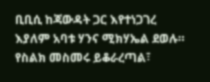ቢቢሲ ከጃውዳት ጋር እየተነጋገረ እያለም አባቱ ሃንና ሚክሃኤል ደወሉ።
የስልክ መስመሩ ይቆራረጣል፣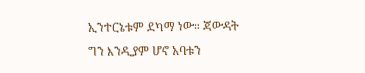ኢንተርኔቱም ደካማ ነው። ጃውዳት ግን እንዲያም ሆኖ አባቱን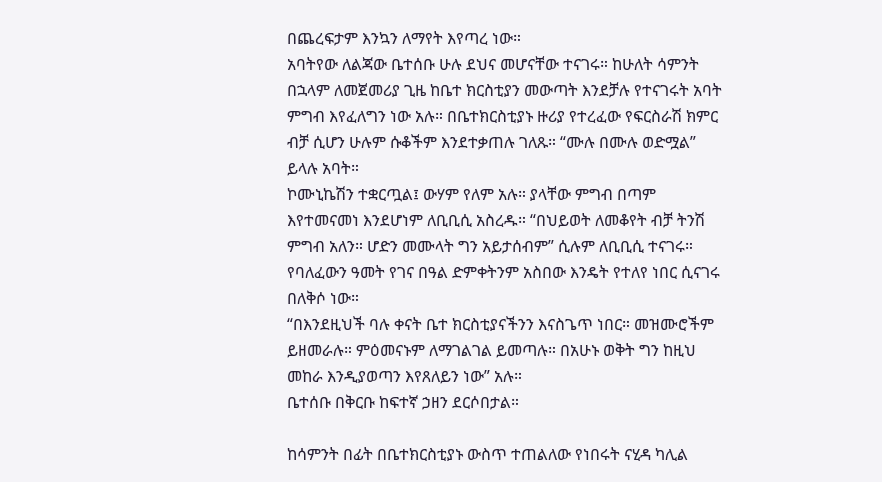በጨረፍታም እንኳን ለማየት እየጣረ ነው።
አባትየው ለልጃው ቤተሰቡ ሁሉ ደህና መሆናቸው ተናገሩ። ከሁለት ሳምንት በኋላም ለመጀመሪያ ጊዜ ከቤተ ክርስቲያን መውጣት እንደቻሉ የተናገሩት አባት ምግብ እየፈለግን ነው አሉ። በቤተክርስቲያኑ ዙሪያ የተረፈው የፍርስራሽ ክምር ብቻ ሲሆን ሁሉም ሱቆችም እንደተቃጠሉ ገለጹ። “ሙሉ በሙሉ ወድሟል” ይላሉ አባት።
ኮሙኒኬሽን ተቋርጧል፤ ውሃም የለም አሉ። ያላቸው ምግብ በጣም እየተመናመነ እንደሆነም ለቢቢሲ አስረዱ። “በህይወት ለመቆየት ብቻ ትንሽ ምግብ አለን። ሆድን መሙላት ግን አይታሰብም” ሲሉም ለቢቢሲ ተናገሩ።
የባለፈውን ዓመት የገና በዓል ድምቀትንም አስበው እንዴት የተለየ ነበር ሲናገሩ በለቅሶ ነው።
“በእንደዚህች ባሉ ቀናት ቤተ ክርስቲያናችንን እናስጌጥ ነበር። መዝሙሮችም ይዘመራሉ። ምዕመናኑም ለማገልገል ይመጣሉ። በአሁኑ ወቅት ግን ከዚህ መከራ እንዲያወጣን እየጸለይን ነው” አሉ።
ቤተሰቡ በቅርቡ ከፍተኛ ኃዘን ደርሶበታል።

ከሳምንት በፊት በቤተክርስቲያኑ ውስጥ ተጠልለው የነበሩት ናሂዳ ካሊል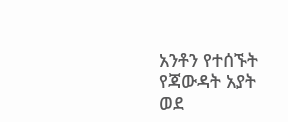አንቶን የተሰኙት የጃውዳት አያት ወደ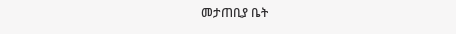መታጠቢያ ቤት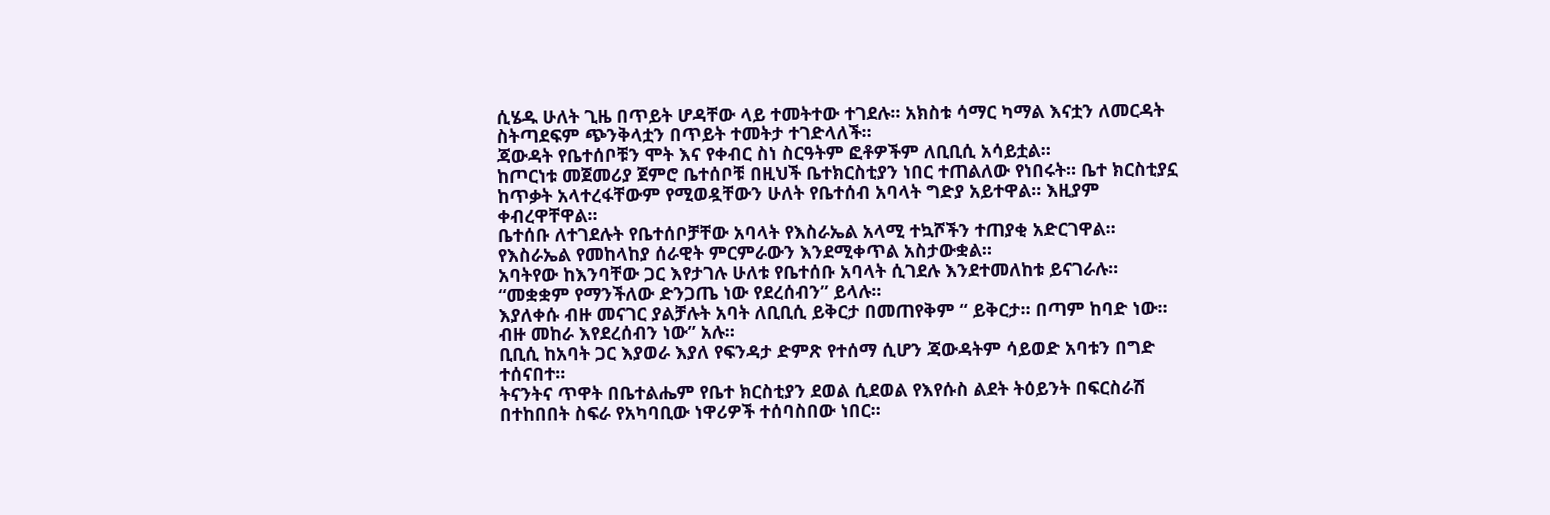ሲሄዱ ሁለት ጊዜ በጥይት ሆዳቸው ላይ ተመትተው ተገደሉ። አክስቱ ሳማር ካማል እናቷን ለመርዳት ስትጣደፍም ጭንቅላቷን በጥይት ተመትታ ተገድላለች።
ጃውዳት የቤተሰቦቹን ሞት እና የቀብር ስነ ስርዓትም ፎቶዎችም ለቢቢሲ አሳይቷል።
ከጦርነቱ መጀመሪያ ጀምሮ ቤተሰቦቹ በዚህች ቤተክርስቲያን ነበር ተጠልለው የነበሩት። ቤተ ክርስቲያኗ ከጥቃት አላተረፋቸውም የሚወዷቸውን ሁለት የቤተሰብ አባላት ግድያ አይተዋል። እዚያም ቀብረዋቸዋል።
ቤተሰቡ ለተገደሉት የቤተሰቦቻቸው አባላት የእስራኤል አላሚ ተኳሾችን ተጠያቂ አድርገዋል። የእስራኤል የመከላከያ ሰራዊት ምርምራውን እንደሚቀጥል አስታውቋል።
አባትየው ከእንባቸው ጋር እየታገሉ ሁለቱ የቤተሰቡ አባላት ሲገደሉ እንደተመለከቱ ይናገራሉ። “መቋቋም የማንችለው ድንጋጤ ነው የደረሰብን” ይላሉ።
እያለቀሱ ብዙ መናገር ያልቻሉት አባት ለቢቢሲ ይቅርታ በመጠየቅም “ ይቅርታ። በጣም ከባድ ነው። ብዙ መከራ እየደረሰብን ነው” አሉ።
ቢቢሲ ከአባት ጋር እያወራ እያለ የፍንዳታ ድምጽ የተሰማ ሲሆን ጃውዳትም ሳይወድ አባቱን በግድ ተሰናበተ።
ትናንትና ጥዋት በቤተልሔም የቤተ ክርስቲያን ደወል ሲደወል የእየሱስ ልደት ትዕይንት በፍርስራሽ በተከበበት ስፍራ የአካባቢው ነዋሪዎች ተሰባስበው ነበር።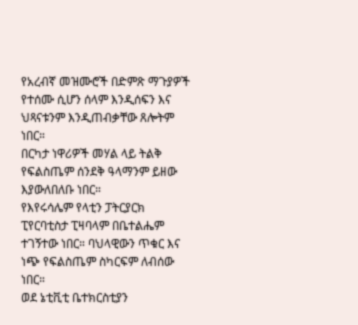የአረብኛ መዝሙሮች በድምጽ ማጉያዎች የተሰሙ ሲሆን ሰላም እንዲሰፍን እና ህጻናቱንም እንዲጠብቃቸው ጸሎትም ነበር።
በርካታ ነዋሪዎች መሃል ላይ ትልቅ የፍልስጤም ሰንደቅ ዓላማንም ይዘው እያውለበለቡ ነበር።
የእየሩሳሌም የላቲን ፓትርያርክ ፒየርባቲስታ ፒዛባላም በቤተልሔም ተገኝተው ነበር። ባህላዊውን ጥቁር እና ነጭ የፍልስጤም ስካርፍም ለብሰው ነበር።
ወደ ኔቲቪቲ ቤተክርስቲያን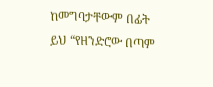ከመግባታቸውም በፊት ይህ “የዘንድሮው በጣም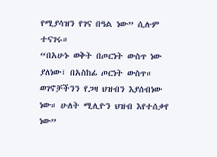የሚያሳዝን የገና በዓል ነው” ሲሉም ተናገሩ።
“በአሁኑ ወቅት በጦርነት ውስጥ ነው ያለነው፣ በአስከፊ ጦርነት ውስጥ። ወገኖቻችንን የጋዛ ህዝብን እያሰብነው ነው። ሁለት ሚሊዮን ህዝብ እየተሰቃየ ነው”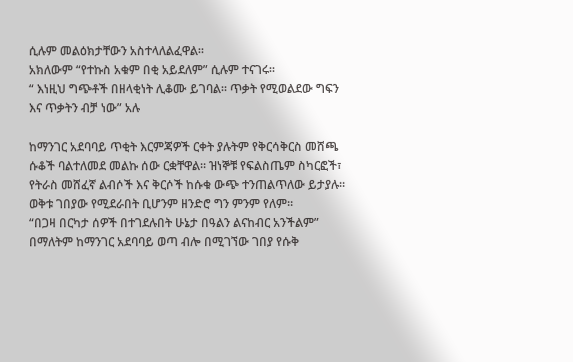ሲሉም መልዕክታቸውን አስተላለልፈዋል።
አክለውም “የተኩስ አቁም በቂ አይደለም” ሲሉም ተናገሩ።
“ እነዚህ ግጭቶች በዘላቂነት ሊቆሙ ይገባል። ጥቃት የሚወልደው ግፍን እና ጥቃትን ብቻ ነው” አሉ

ከማንገር አደባባይ ጥቂት እርምጃዎች ርቀት ያሉትም የቅርሳቅርስ መሸጫ ሱቆች ባልተለመደ መልኩ ሰው ርቋቸዋል። ዝነኞቹ የፍልስጤም ስካርፎች፣ የትራስ መሸፈኛ ልብሶች እና ቅርሶች ከሱቁ ውጭ ተንጠልጥለው ይታያሉ።
ወቅቱ ገበያው የሚደራበት ቢሆንም ዘንድሮ ግን ምንም የለም።
“በጋዛ በርካታ ሰዎች በተገደሉበት ሁኔታ በዓልን ልናከብር አንችልም” በማለትም ከማንገር አደባባይ ወጣ ብሎ በሚገኘው ገበያ የሱቅ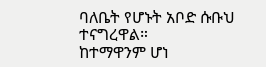ባለቤት የሆኑት አቦድ ሱቡህ ተናግረዋል።
ከተማዋንም ሆነ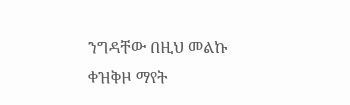ንግዳቸው በዚህ መልኩ ቀዝቅዞ ማየት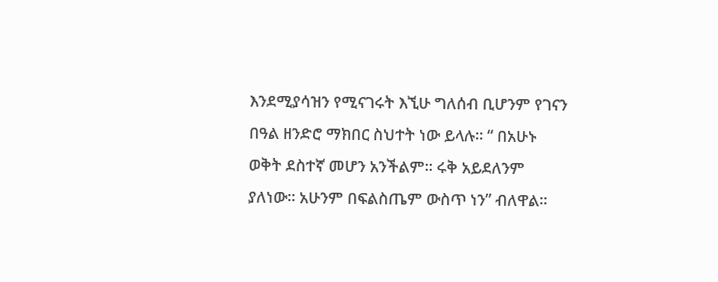እንደሚያሳዝን የሚናገሩት እኚሁ ግለሰብ ቢሆንም የገናን በዓል ዘንድሮ ማክበር ስህተት ነው ይላሉ። “ በአሁኑ ወቅት ደስተኛ መሆን አንችልም። ሩቅ አይደለንም ያለነው። አሁንም በፍልስጤም ውስጥ ነን” ብለዋል።